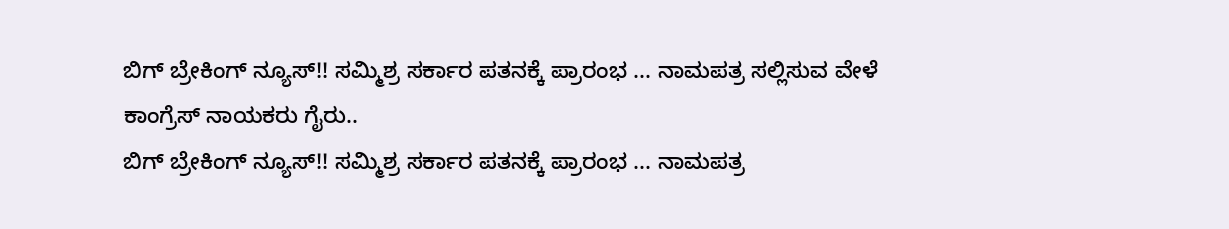ಬಿಗ್ ಬ್ರೇಕಿಂಗ್ ನ್ಯೂಸ್!! ಸಮ್ಮಿಶ್ರ ಸರ್ಕಾರ ಪತನಕ್ಕೆ ಪ್ರಾರಂಭ ... ನಾಮಪತ್ರ ಸಲ್ಲಿಸುವ ವೇಳೆ ಕಾಂಗ್ರೆಸ್ ನಾಯಕರು ಗೈರು..
ಬಿಗ್ ಬ್ರೇಕಿಂಗ್ ನ್ಯೂಸ್!! ಸಮ್ಮಿಶ್ರ ಸರ್ಕಾರ ಪತನಕ್ಕೆ ಪ್ರಾರಂಭ ... ನಾಮಪತ್ರ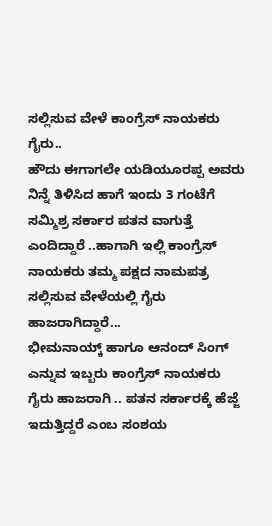ಸಲ್ಲಿಸುವ ವೇಳೆ ಕಾಂಗ್ರೆಸ್ ನಾಯಕರು ಗೈರು..
ಹೌದು ಈಗಾಗಲೇ ಯಡಿಯೂರಪ್ಪ ಅವರು ನಿನ್ನೆ ತಿಳಿಸಿದ ಹಾಗೆ ಇಂದು 3 ಗಂಟೆಗೆ ಸಮ್ಮಿಶ್ರ ಸರ್ಕಾರ ಪತನ ವಾಗುತ್ತೆ ಎಂದಿದ್ದಾರೆ ..ಹಾಗಾಗಿ ಇಲ್ಲಿ ಕಾಂಗ್ರೆಸ್ ನಾಯಕರು ತಮ್ಮ ಪಕ್ಷದ ನಾಮಪತ್ರ ಸಲ್ಲಿಸುವ ವೇಳೆಯಲ್ಲಿ ಗೈರು ಹಾಜರಾಗಿದ್ದಾರೆ...
ಭೀಮನಾಯ್ಕ್ ಹಾಗೂ ಆನಂದ್ ಸಿಂಗ್ ಎನ್ನುವ ಇಬ್ಬರು ಕಾಂಗ್ರೆಸ್ ನಾಯಕರು ಗೈರು ಹಾಜರಾಗಿ .. ಪತನ ಸರ್ಕಾರಕ್ಕೆ ಹೆಜ್ಜೆ ಇದುತ್ತಿದ್ದರೆ ಎಂಬ ಸಂಶಯ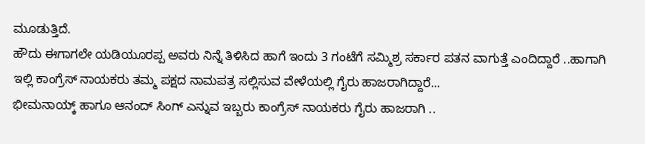ಮೂಡುತ್ತಿದೆ.
ಹೌದು ಈಗಾಗಲೇ ಯಡಿಯೂರಪ್ಪ ಅವರು ನಿನ್ನೆ ತಿಳಿಸಿದ ಹಾಗೆ ಇಂದು 3 ಗಂಟೆಗೆ ಸಮ್ಮಿಶ್ರ ಸರ್ಕಾರ ಪತನ ವಾಗುತ್ತೆ ಎಂದಿದ್ದಾರೆ ..ಹಾಗಾಗಿ ಇಲ್ಲಿ ಕಾಂಗ್ರೆಸ್ ನಾಯಕರು ತಮ್ಮ ಪಕ್ಷದ ನಾಮಪತ್ರ ಸಲ್ಲಿಸುವ ವೇಳೆಯಲ್ಲಿ ಗೈರು ಹಾಜರಾಗಿದ್ದಾರೆ...
ಭೀಮನಾಯ್ಕ್ ಹಾಗೂ ಆನಂದ್ ಸಿಂಗ್ ಎನ್ನುವ ಇಬ್ಬರು ಕಾಂಗ್ರೆಸ್ ನಾಯಕರು ಗೈರು ಹಾಜರಾಗಿ ..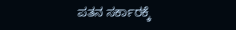ಪತನ ಸರ್ಕಾರಕ್ಕೆ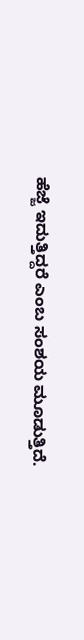ಹೆಜ್ಜೆ ಇದುತ್ತಿದ್ದರೆ ಎಂಬ ಸಂಶಯ ಮೂಡುತ್ತಿದೆ.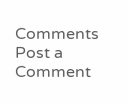Comments
Post a Comment